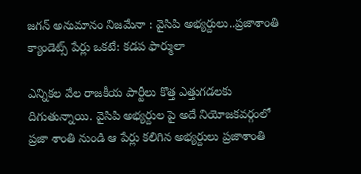జ‌గ‌న్ అనుమానం నిజ‌మేనా : వైసిపి అభ్య‌ర్దులు..ప్ర‌జాశాంతి క్యాండెట్స్ పేర్లు ఒక‌టే: క‌డ‌ప ఫార్ములా

ఎన్నిక‌ల వేల రాజ‌కీయ పార్టీలు కొత్త ఎత్తుగ‌డ‌ల‌కు దిగుతున్నాయి. వైసిపి అభ్య‌ర్దుల పై అదే నియోజ‌క‌వ‌ర్గంలో ప్ర‌జా శాంతి నుండి ఆ పేర్లు క‌లిగిన అభ్య‌ర్దులు ప్ర‌జాశాంతి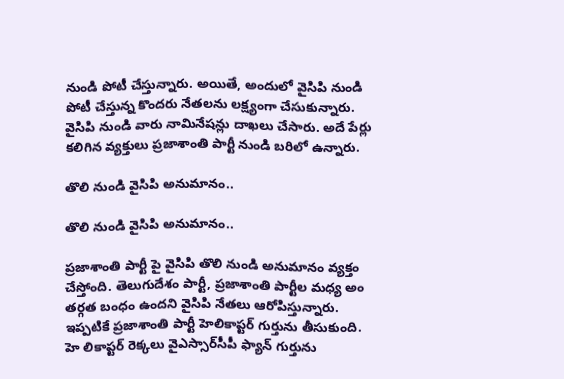నుండి పోటీ చేస్తున్నారు. అయితే, అందులో వైసిపి నుండి పోటీ చేస్తున్న కొంద‌రు నేత‌ల‌ను ల‌క్ష్యంగా చేసుకున్నారు. వైసిపి నుండి వారు నామినేష‌న్లు దాఖ‌లు చేసారు. అదే పేర్లు క‌లిగిన వ్య‌క్తులు ప్ర‌జాశాంతి పార్టీ నుండి బ‌రిలో ఉన్నారు.

తొలి నుండి వైసిపి అనుమానం..

తొలి నుండి వైసిపి అనుమానం..

ప్ర‌జాశాంతి పార్టీ పై వైసిపి తొలి నుండి అనుమానం వ్య‌క్తం చేస్తోంది. తెలుగుదేశం పార్టీ, ప్రజాశాంతి పార్టీల మధ్య అం తర్గత బంధం ఉంద‌ని వైసిపి నేత‌లు ఆరోపిస్తున్నారు. ఇప్పటికే ప్రజాశాంతి పార్టీ హెలికాప్టర్‌ గుర్తును తీసుకుంది. హె లికాప్టర్‌ రెక్కలు వైఎస్సార్‌సీపీ ఫ్యాన్‌ గుర్తును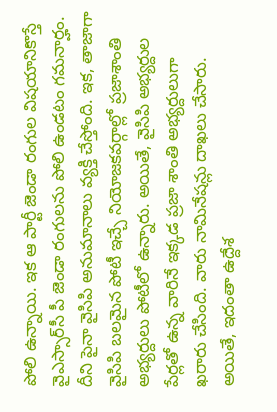పోలి ఉన్నాయి. ఇక ఆ పార్టీ జెండా రంగుల విషయానికొస్తే వైఎస్సార్‌సీ పీ జెండా రంగులను పోలి ఉండటం గమనార్హం. దీని పైనా వైసిపి అనుమానాలు వ్య‌క్తి చేస్తోంది. ఇక‌, తాజాగా వైసిపి బ‌ల‌మైన పోటీ ఇచ్చే నియోజ‌క‌వ‌ర్గాల్లో ప్ర‌జాశాంతి అభ్య‌ర్దులు పోటీలో ఉన్నారు. అయితే, వైసిపి అభ్య‌ర్దుల పేర్లతో ఉన్న వారినే ఇక్క‌డ ప్ర‌జా శాంతి అభ్య‌ర్దులుగా ఖ‌రారు చేసింది. వారు నామినేష‌న్లు దాఖ‌లు చేసారు. అయితే, ఇదంతా ఉద్దేశ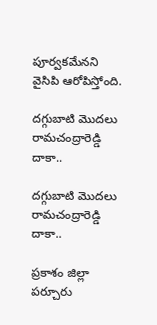పూర్వ‌క‌మేన‌ని వైసిపి ఆరోపిస్తోంది.

ద‌గ్గుబాటి మొదలు రామ‌చంద్రారెడ్డి దాకా..

ద‌గ్గుబాటి మొదలు రామ‌చంద్రారెడ్డి దాకా..

ప్రకాశం జిల్లా పర్చూరు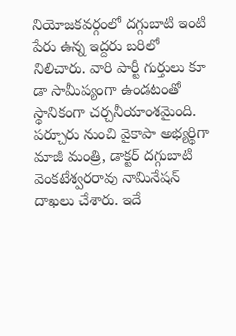నియోజకవర్గంలో దగ్గుబాటి ఇంటి పేరు ఉన్న ఇద్దరు బరిలో నిలిచారు. వారి పార్టీ గుర్తులు కూ డా సామీప్యంగా ఉండటంతో స్థానికంగా చర్చనీయాంశమైంది. పర్చూరు నుంచి వైకాపా అభ్యర్థిగా మాజీ మంత్రి, డాక్టర్ దగ్గుబాటి వెంకటేశ్వరరావు నామినేష‌న్ దాఖ‌లు చేశారు. ఇదే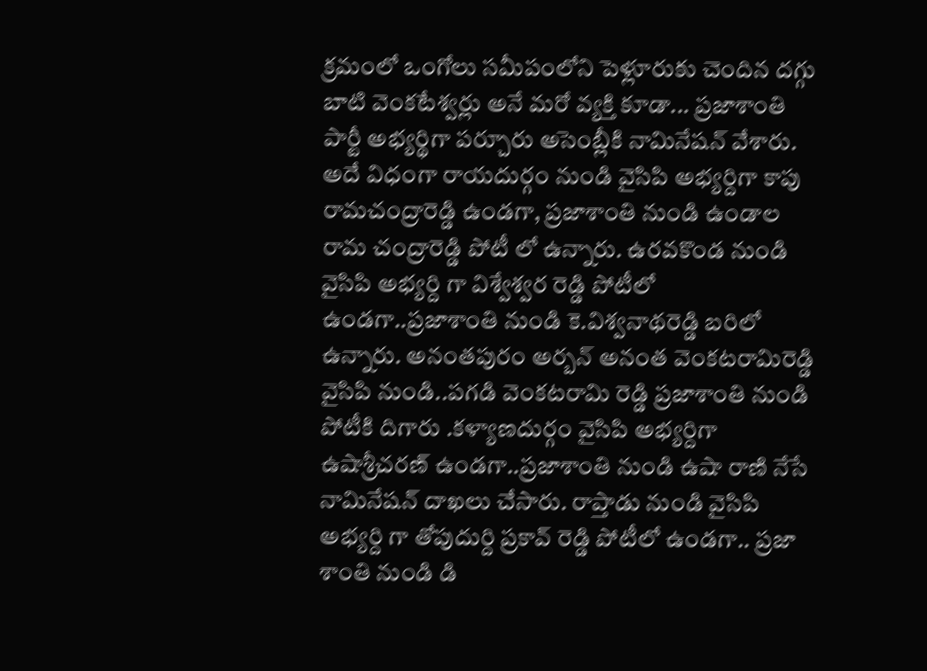క్రమంలో ఒంగోలు సమీపంలోని పెళ్లూరుకు చెందిన దగ్గు బాటి వెంకటేశ్వర్లు అనే మరో వ్యక్తి కూడా... ప్రజాశాంతి పార్టీ అభ్యర్థిగా పర్చూరు అసెంబ్లీకి నామినేషన్‌ వేశారు. అదే విధంగా రాయ‌దుర్గం నుండి వైసిపి అభ్య‌ర్దిగా కాపు రామ‌చంద్రారెడ్డి ఉండ‌గా, ప్ర‌జాశాంతి నుండి ఉండాల రామ చంద్రారెడ్డి పోటీ లో ఉన్నారు. ఉర‌వ‌కొండ నుండి వైసిపి అభ్య‌ర్ది గా విశ్వేశ్వర రెడ్డి పోటీలో ఉండ‌గా..ప్ర‌జాశాంతి నుండి కె.విశ్వనాథరెడ్డి బరిలో ఉన్నారు. అనంతపురం అర్బన్‌ అనంత వెంకటరామిరెడ్డి వైసిపి నుండి..ప‌గడి వెంకటరామి రెడ్డి ప్ర‌జాశాంతి నుండి పోటీకి దిగారు .కళ్యాణదుర్గం వైసిపి అభ్య‌ర్దిగా ఉషాశ్రీచరణ్ ఉండ‌గా..ప్ర‌జాశాంతి నుండి ఉషా రాణి నేసే నామినేష‌న్ దాఖ‌లు చేసారు. రాప్తాడు నుండి వైసిపి అభ్య‌ర్ది గా తోపుదుర్ది ప్ర‌కావ్ రెడ్డి పోటీలో ఉండ‌గా.. ప్రజా శాంతి నుండి డి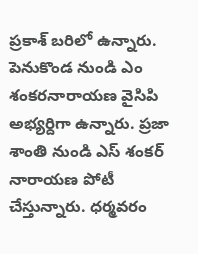ప్ర‌కాశ్ బ‌రిలో ఉన్నారు. పెనుకొండ నుండి ఎం శంక‌ర‌నారాయ‌ణ వైసిపి అభ్య‌ర్దిగా ఉన్నారు. ప్ర‌జా శాంతి నుండి ఎస్ శంక‌ర్ నారాయణ పోటీ చేస్తున్నారు. ధర్మ‌వ‌రం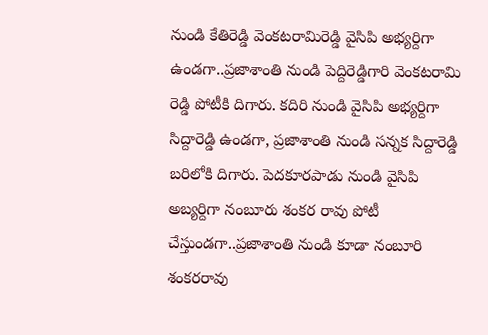నుండి కేతిరెడ్డి వెంక‌ట‌రామిరెడ్డి వైసిపి అభ్య‌ర్దిగా ఉండ‌గా..ప్ర‌జాశాంతి నుండి పెద్దిరెడ్డిగారి వెంక‌ట‌రామి రెడ్డి పోటీకి దిగారు. క‌దిరి నుండి వైసిపి అభ్య‌ర్దిగా సిద్దారెడ్డి ఉండ‌గా, ప్ర‌జాశాంతి నుండి స‌న్న‌క సిద్దారెడ్డి బ‌రిలోకి దిగారు. పెద‌కూర‌పాడు నుండి వైసిపి అబ్య‌ర్దిగా నంబూరు శంక‌ర రావు పోటీ చేస్తుండ‌గా..ప్ర‌జాశాంతి నుండి కూడా నంబూరి శంక‌ర‌రావు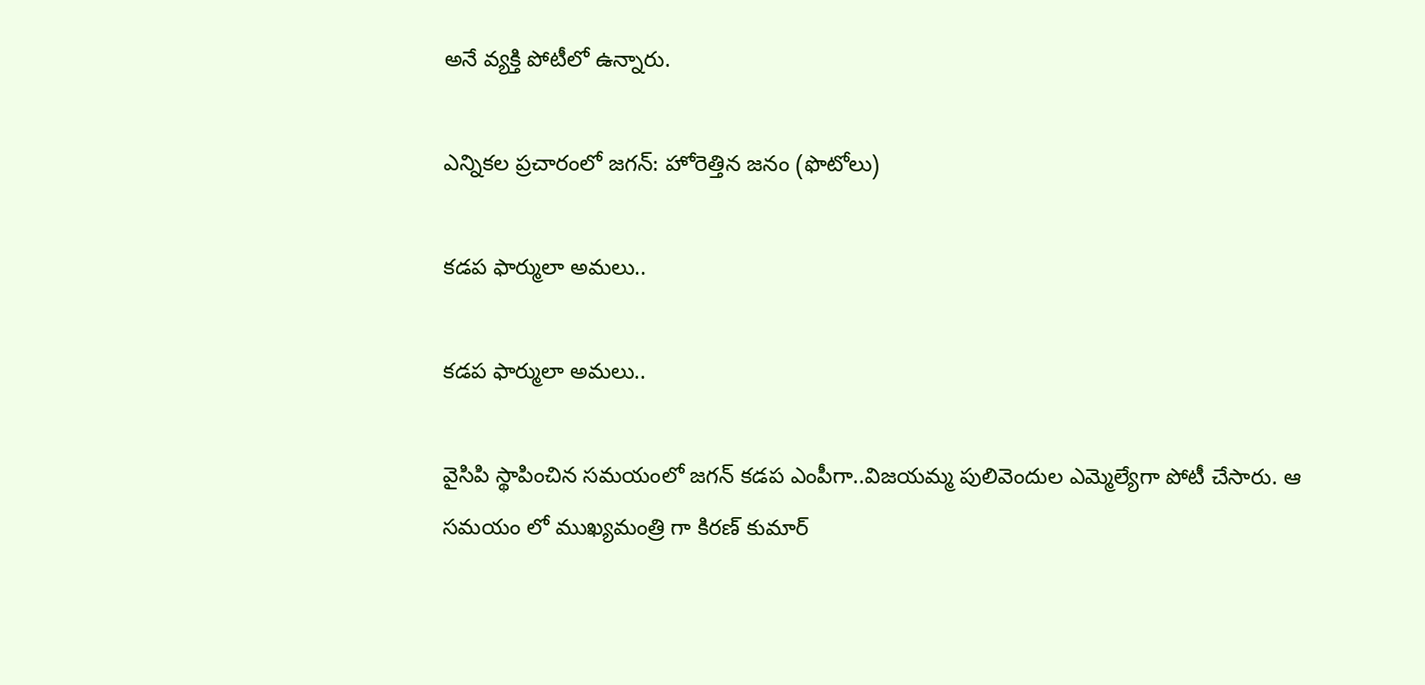అనే వ్య‌క్తి పోటీలో ఉన్నారు.

ఎన్నికల ప్రచారంలో జగన్: హోరెత్తిన జనం (ఫొటోలు)

క‌డ‌ప ఫార్ములా అమ‌లు..

క‌డ‌ప ఫార్ములా అమ‌లు..

వైసిపి స్థాపించిన స‌మ‌యంలో జ‌గ‌న్ క‌డ‌ప ఎంపీగా..విజ‌యమ్మ పులివెందుల ఎమ్మెల్యేగా పోటీ చేసారు. ఆ స‌మ‌యం లో ముఖ్య‌మంత్రి గా కిర‌ణ్ కుమార్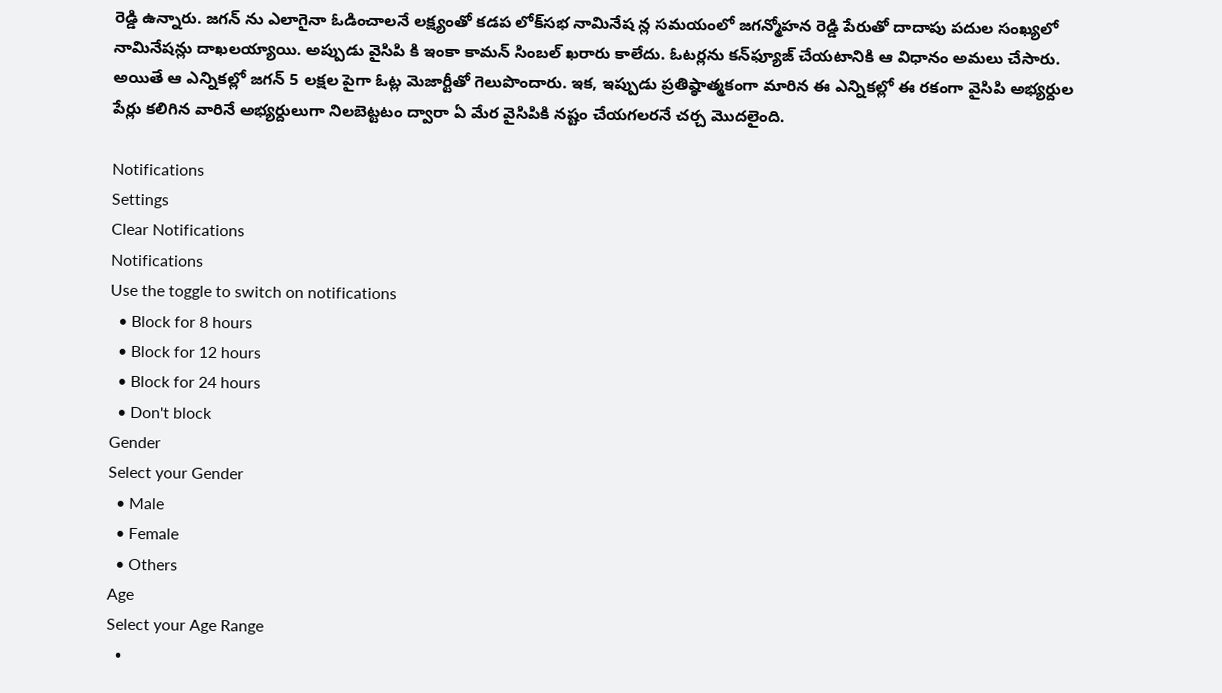రెడ్డి ఉన్నారు. జ‌గ‌న్ ను ఎలాగైనా ఓడించాల‌నే లక్ష్యంతో క‌డ‌ప లోక్‌స‌భ నామినేష న్ల స‌మ‌యంలో జ‌గ‌న్మోహ‌న రెడ్డి పేరుతో దాదాపు ప‌దుల సంఖ్య‌లో నామినేష‌న్లు దాఖ‌ల‌య్యాయి. అప్పుడు వైసిపి కి ఇంకా కామ‌న్ సింబ‌ల్ ఖ‌రారు కాలేదు. ఓట‌ర్ల‌ను క‌న్‌ఫ్యూజ్ చేయ‌టానికి ఆ విధానం అమ‌లు చేసారు. అయితే ఆ ఎన్నికల్లో జ‌గ‌న్ 5 ల‌క్ష‌ల పైగా ఓట్ల మెజార్టీతో గెలుపొందారు. ఇక‌, ఇప్పుడు ప్ర‌తిష్ఠాత్మ‌కంగా మారిన ఈ ఎన్నిక‌ల్లో ఈ ర‌కంగా వైసిపి అభ్య‌ర్దుల పేర్లు క‌లిగిన వారినే అభ్య‌ర్దులుగా నిల‌బెట్ట‌టం ద్వారా ఏ మేర వైసిపికి న‌ష్టం చేయ‌గ‌ల‌రనే చ‌ర్చ మొద‌లైంది.

Notifications
Settings
Clear Notifications
Notifications
Use the toggle to switch on notifications
  • Block for 8 hours
  • Block for 12 hours
  • Block for 24 hours
  • Don't block
Gender
Select your Gender
  • Male
  • Female
  • Others
Age
Select your Age Range
  •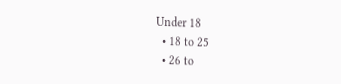Under 18
  • 18 to 25
  • 26 to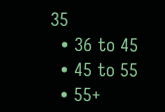35
  • 36 to 45
  • 45 to 55
  • 55+